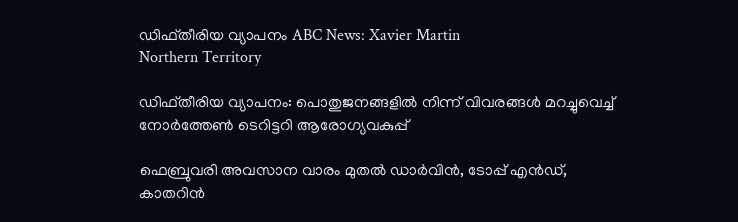ഡിഫ്തീരിയ വ്യാപനം ABC News: Xavier Martin
Northern Territory

ഡിഫ്തീരിയ വ്യാപനം: പൊതുജനങ്ങളിൽ നിന്ന് വിവരങ്ങൾ മറച്ചുവെച്ച് നോർത്തേൺ ടെറിട്ടറി ആരോഗ്യവകുപ്പ്

ഫെബ്രുവരി അവസാന വാരം മുതൽ ഡാർവിൻ, ടോപ്പ് എൻഡ്, കാതറിൻ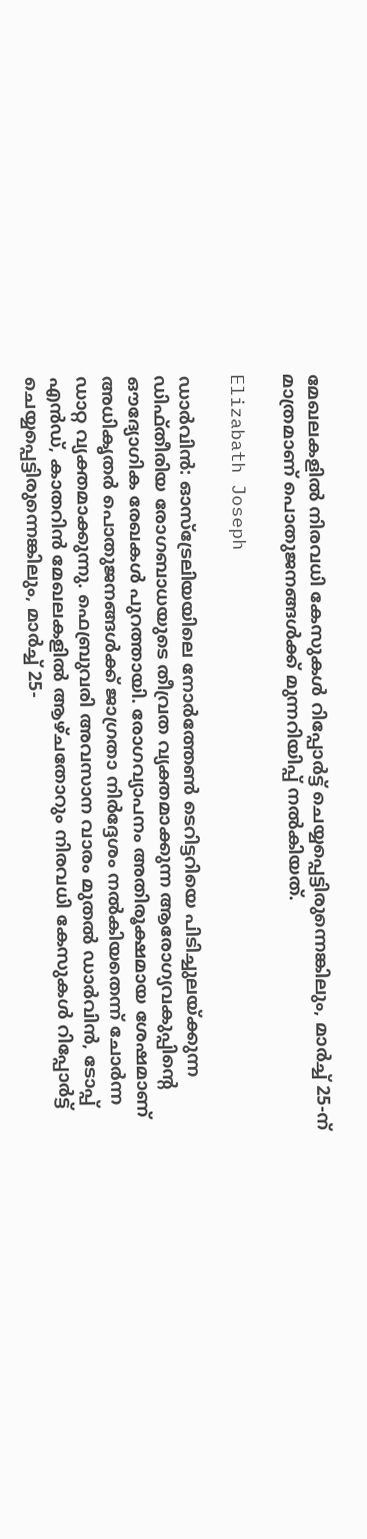മേഖലകളിൽ നിരവധി കേസുകൾ റിപ്പോർട്ട് ചെയ്യപ്പെട്ടിരുന്നെങ്കിലും, മാർച്ച് 25-ന് മാത്രമാണ് പൊതുജനങ്ങൾക്ക് മുന്നറിയിപ്പ് നൽകിയത്.

Elizabath Joseph

ഡാർവിൻ: ഓസ്‌ട്രേലിയയിലെ നോർത്തേൺ ടെറിട്ടറിയെ പിടിച്ചുലയ്ക്കുന്ന ഡിഫ്തീരിയ രോഗബാധയുടെ തീവ്രത വ്യക്തമാക്കുന്ന ആരോഗ്യവകുപ്പിന്റെ ഔദ്യോഗിക രേഖകൾ പുറത്തായി. രോഗവ്യാപനം അതിരൂക്ഷമായ ശേഷമാണ് അധികൃതർ പൊതുജനങ്ങൾക്ക് ജാഗ്രതാ നിർദ്ദേശം നൽകിയതെന്ന് ചോർന്ന ഡാറ്റ വ്യക്തമാക്കുന്നു. ഫെബ്രുവരി അവസാന വാരം മുതൽ ഡാർവിൻ, ടോപ്പ് എൻഡ്, കാതറിൻ മേഖലകളിൽ ആഴ്ചതോറും നിരവധി കേസുകൾ റിപ്പോർട്ട് ചെയ്യപ്പെട്ടിരുന്നെങ്കിലും, മാർച്ച് 25-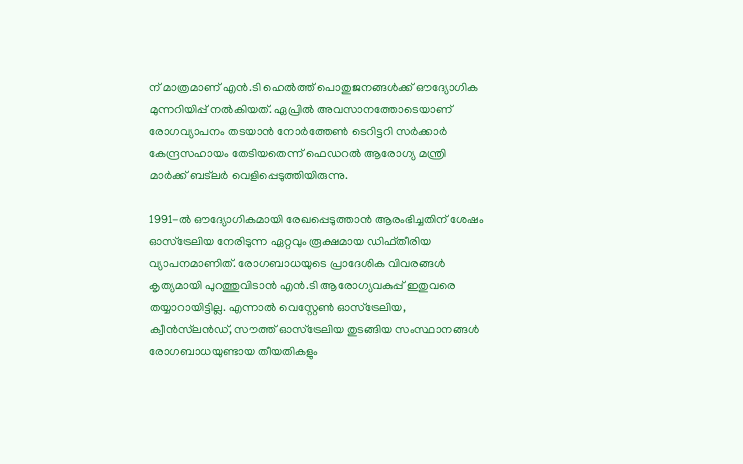ന് മാത്രമാണ് എൻ.ടി ഹെൽത്ത് പൊതുജനങ്ങൾക്ക് ഔദ്യോഗിക മുന്നറിയിപ്പ് നൽകിയത്. ഏപ്രിൽ അവസാനത്തോടെയാണ് രോഗവ്യാപനം തടയാൻ നോർത്തേൺ ടെറിട്ടറി സർക്കാർ കേന്ദ്രസഹായം തേടിയതെന്ന് ഫെഡറൽ ആരോഗ്യ മന്ത്രി മാർക്ക് ബട്‌ലർ വെളിപ്പെടുത്തിയിരുന്നു.

1991-ൽ ഔദ്യോഗികമായി രേഖപ്പെടുത്താൻ ആരംഭിച്ചതിന് ശേഷം ഓസ്‌ട്രേലിയ നേരിടുന്ന ഏറ്റവും രൂക്ഷമായ ഡിഫ്തീരിയ വ്യാപനമാണിത്. രോഗബാധയുടെ പ്രാദേശിക വിവരങ്ങൾ കൃത്യമായി പുറത്തുവിടാൻ എൻ.ടി ആരോഗ്യവകുപ്പ് ഇതുവരെ തയ്യാറായിട്ടില്ല. എന്നാൽ വെസ്റ്റേൺ ഓസ്‌ട്രേലിയ, ക്വീൻസ്‌ലൻഡ്, സൗത്ത് ഓസ്‌ട്രേലിയ തുടങ്ങിയ സംസ്ഥാനങ്ങൾ രോഗബാധയുണ്ടായ തീയതികളും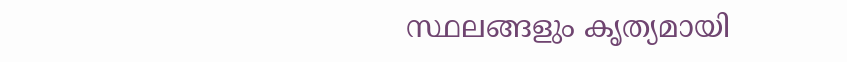സ്ഥലങ്ങളും കൃത്യമായി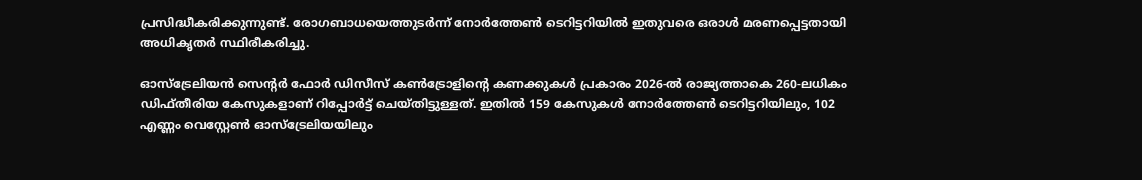പ്രസിദ്ധീകരിക്കുന്നുണ്ട്. രോഗബാധയെത്തുടർന്ന് നോർത്തേൺ ടെറിട്ടറിയിൽ ഇതുവരെ ഒരാൾ മരണപ്പെട്ടതായി അധികൃതർ സ്ഥിരീകരിച്ചു.

ഓസ്‌ട്രേലിയൻ സെന്റർ ഫോർ ഡിസീസ് കൺട്രോളിന്റെ കണക്കുകൾ പ്രകാരം 2026-ൽ രാജ്യത്താകെ 260-ലധികം ഡിഫ്തീരിയ കേസുകളാണ് റിപ്പോർട്ട് ചെയ്തിട്ടുള്ളത്. ഇതിൽ 159 കേസുകൾ നോർത്തേൺ ടെറിട്ടറിയിലും, 102 എണ്ണം വെസ്റ്റേൺ ഓസ്‌ട്രേലിയയിലും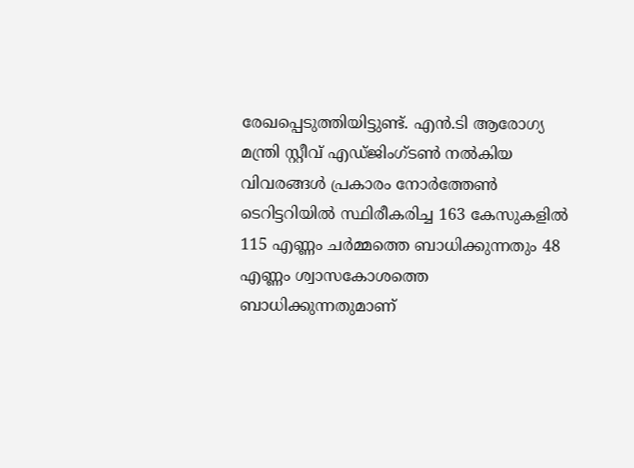രേഖപ്പെടുത്തിയിട്ടുണ്ട്. എൻ.ടി ആരോഗ്യ മന്ത്രി സ്റ്റീവ് എഡ്ജിംഗ്ടൺ നൽകിയ വിവരങ്ങൾ പ്രകാരം നോർത്തേൺ ടെറിട്ടറിയിൽ സ്ഥിരീകരിച്ച 163 കേസുകളിൽ 115 എണ്ണം ചർമ്മത്തെ ബാധിക്കുന്നതും 48 എണ്ണം ശ്വാസകോശത്തെ ബാധിക്കുന്നതുമാണ്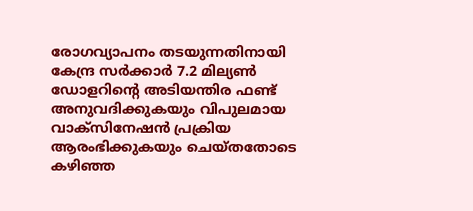രോഗവ്യാപനം തടയുന്നതിനായി കേന്ദ്ര സർക്കാർ 7.2 മില്യൺ ഡോളറിന്റെ അടിയന്തിര ഫണ്ട് അനുവദിക്കുകയും വിപുലമായ വാക്സിനേഷൻ പ്രക്രിയ ആരംഭിക്കുകയും ചെയ്തതോടെ കഴിഞ്ഞ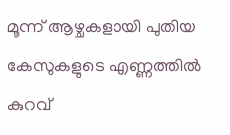മൂന്ന് ആഴ്ചകളായി പുതിയ കേസുകളുടെ എണ്ണത്തിൽ കുറവ്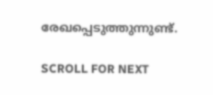രേഖപ്പെടുത്തുന്നുണ്ട്.

SCROLL FOR NEXT